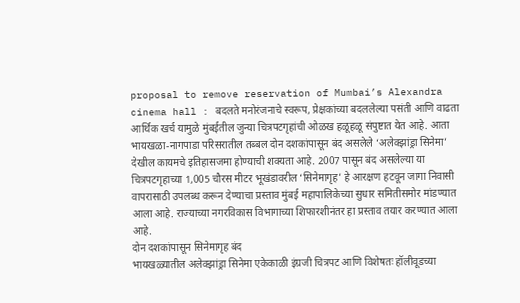proposal to remove reservation of Mumbai’s Alexandra cinema hall : बदलते मनोरंजनाचे स्वरूप, प्रेक्षकांच्या बदललेल्या पसंती आणि वाढता आर्थिक खर्च यामुळे मुंबईतील जुन्या चित्रपटगृहांची ओळख हळूहळू संपुष्टात येत आहे. आता भायखळा-नागपाडा परिसरातील तब्बल दोन दशकांपासून बंद असलेले ‘अलेक्झांड्रा सिनेमा’ देखील कायमचे इतिहासजमा होण्याची शक्यता आहे. 2007 पासून बंद असलेल्या या चित्रपटगृहाच्या 1,005 चौरस मीटर भूखंडावरील ‘सिनेमागृह’ हे आरक्षण हटवून जागा निवासी वापरासाठी उपलब्ध करून देण्याचा प्रस्ताव मुंबई महापालिकेच्या सुधार समितीसमोर मांडण्यात आला आहे. राज्याच्या नगरविकास विभागाच्या शिफारशीनंतर हा प्रस्ताव तयार करण्यात आला आहे.
दोन दशकांपासून सिनेमागृह बंद
भायखळ्यातील अलेक्झांड्रा सिनेमा एकेकाळी इंग्रजी चित्रपट आणि विशेषतः हॉलीवूडच्या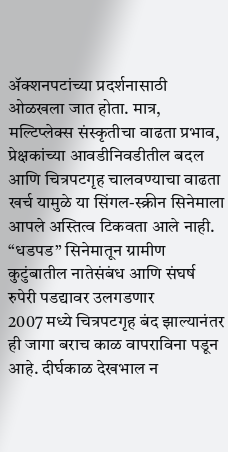ॲक्शनपटांच्या प्रदर्शनासाठी ओळखला जात होता. मात्र, मल्टिप्लेक्स संस्कृतीचा वाढता प्रभाव, प्रेक्षकांच्या आवडीनिवडीतील बदल आणि चित्रपटगृह चालवण्याचा वाढता खर्च यामुळे या सिंगल-स्क्रीन सिनेमाला आपले अस्तित्व टिकवता आले नाही.
“धडपड” सिनेमातून ग्रामीण कुटुंबातील नातेसंबंध आणि संघर्ष रुपेरी पडद्यावर उलगडणार
2007 मध्ये चित्रपटगृह बंद झाल्यानंतर ही जागा बराच काळ वापराविना पडून आहे. दीर्घकाळ देखभाल न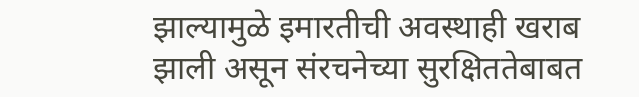झाल्यामुळे इमारतीची अवस्थाही खराब झाली असून संरचनेच्या सुरक्षिततेबाबत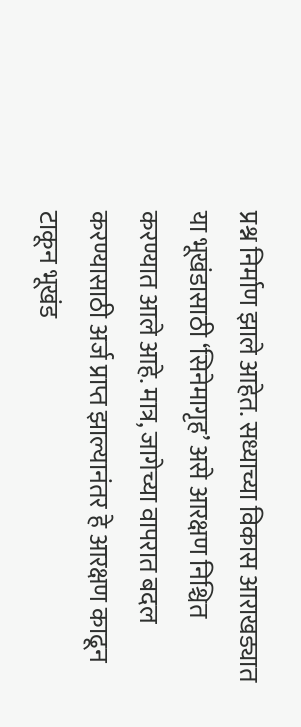प्रश्न निर्माण झाले आहेत. सध्याच्या विकास आराखड्यात या भूखंडासाठी ‘सिनेमागृह’ असे आरक्षण निश्चित करण्यात आले आहे. मात्र, जागेच्या वापरात बदल करण्यासाठी अर्ज प्राप्त झाल्यानंतर हे आरक्षण काढून टाकून भूखंड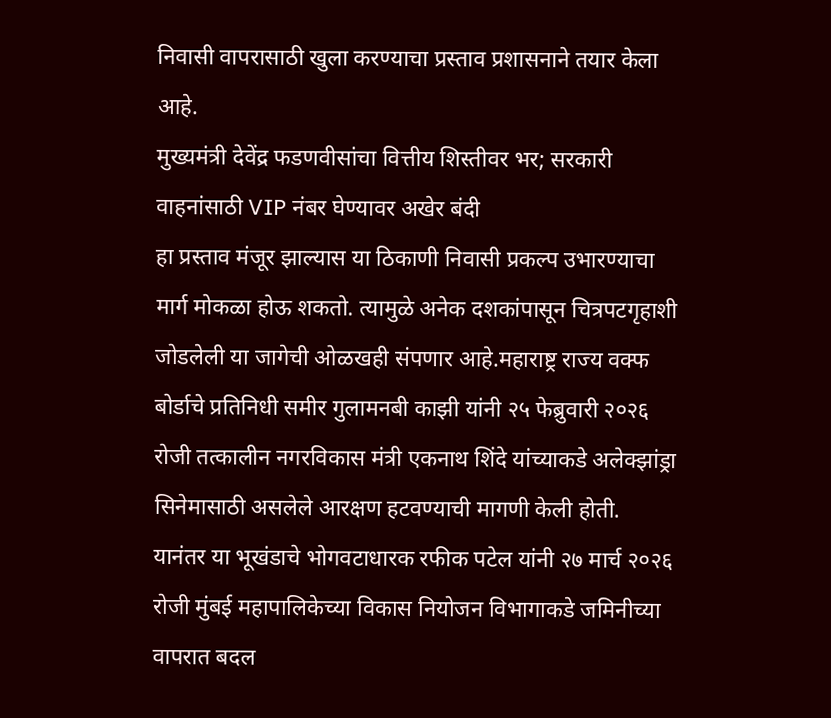निवासी वापरासाठी खुला करण्याचा प्रस्ताव प्रशासनाने तयार केला आहे.
मुख्यमंत्री देवेंद्र फडणवीसांचा वित्तीय शिस्तीवर भर; सरकारी वाहनांसाठी VIP नंबर घेण्यावर अखेर बंदी
हा प्रस्ताव मंजूर झाल्यास या ठिकाणी निवासी प्रकल्प उभारण्याचा मार्ग मोकळा होऊ शकतो. त्यामुळे अनेक दशकांपासून चित्रपटगृहाशी जोडलेली या जागेची ओळखही संपणार आहे.महाराष्ट्र राज्य वक्फ बोर्डाचे प्रतिनिधी समीर गुलामनबी काझी यांनी २५ फेब्रुवारी २०२६ रोजी तत्कालीन नगरविकास मंत्री एकनाथ शिंदे यांच्याकडे अलेक्झांड्रा सिनेमासाठी असलेले आरक्षण हटवण्याची मागणी केली होती.
यानंतर या भूखंडाचे भोगवटाधारक रफीक पटेल यांनी २७ मार्च २०२६ रोजी मुंबई महापालिकेच्या विकास नियोजन विभागाकडे जमिनीच्या वापरात बदल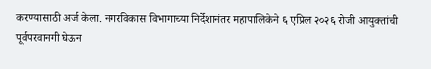करण्यासाठी अर्ज केला. नगरविकास विभागाच्या निर्देशानंतर महापालिकेने ६ एप्रिल २०२६ रोजी आयुक्तांची पूर्वपरवानगी घेऊन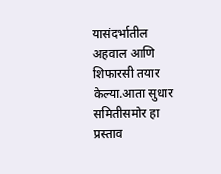यासंदर्भातील अहवाल आणि शिफारसी तयार केल्या.आता सुधार समितीसमोर हा प्रस्ताव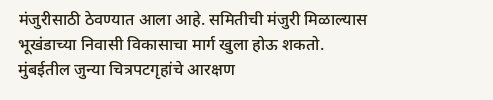मंजुरीसाठी ठेवण्यात आला आहे. समितीची मंजुरी मिळाल्यास भूखंडाच्या निवासी विकासाचा मार्ग खुला होऊ शकतो.
मुंबईतील जुन्या चित्रपटगृहांचे आरक्षण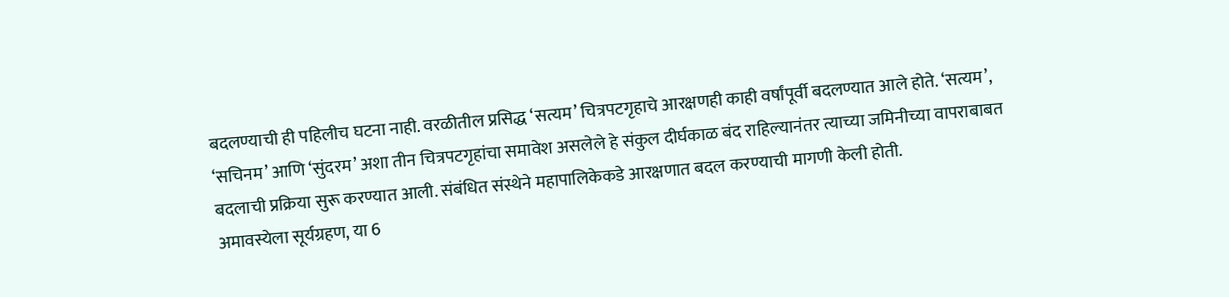बदलण्याची ही पहिलीच घटना नाही. वरळीतील प्रसिद्ध ‘सत्यम’ चित्रपटगृहाचे आरक्षणही काही वर्षांपूर्वी बदलण्यात आले होते. ‘सत्यम’, ‘सचिनम’ आणि ‘सुंदरम’ अशा तीन चित्रपटगृहांचा समावेश असलेले हे संकुल दीर्घकाळ बंद राहिल्यानंतर त्याच्या जमिनीच्या वापराबाबत बदलाची प्रक्रिया सुरू करण्यात आली. संबंधित संस्थेने महापालिकेकडे आरक्षणात बदल करण्याची मागणी केली होती.
अमावस्येला सूर्यग्रहण, या 6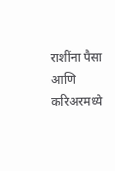राशींना पैसा आणि करिअरमध्ये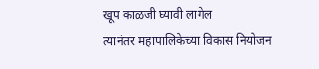खूप काळजी घ्यावी लागेल
त्यानंतर महापालिकेच्या विकास नियोजन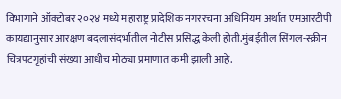विभागाने ऑक्टोबर २०२४ मध्ये महाराष्ट्र प्रादेशिक नगररचना अधिनियम अर्थात एमआरटीपी कायद्यानुसार आरक्षण बदलासंदर्भातील नोटीस प्रसिद्ध केली होती.मुंबईतील सिंगल-स्क्रीन चित्रपटगृहांची संख्या आधीच मोठ्या प्रमाणात कमी झाली आहे.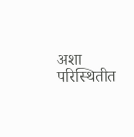अशा परिस्थितीत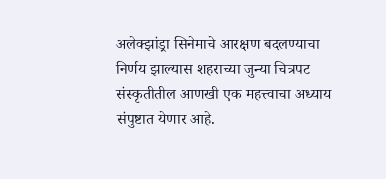अलेक्झांड्रा सिनेमाचे आरक्षण बदलण्याचा निर्णय झाल्यास शहराच्या जुन्या चित्रपट संस्कृतीतील आणखी एक महत्त्वाचा अध्याय संपुष्टात येणार आहे.